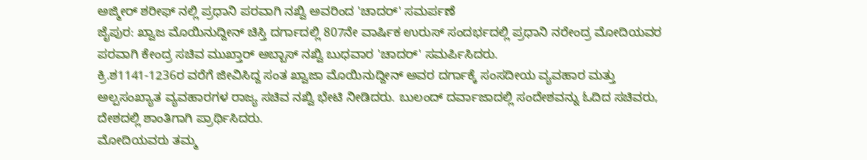ಅಜ್ಮೀರ್ ಶರೀಫ್ ನಲ್ಲಿ ಪ್ರಧಾನಿ ಪರವಾಗಿ ನಖ್ವಿ ಅವರಿಂದ 'ಚಾದರ್' ಸಮರ್ಪಣೆ
ಜೈಪುರ: ಖ್ವಾಜ ಮೊಯಿನುದ್ದೀನ್ ಚಿಸ್ತಿ ದರ್ಗಾದಲ್ಲಿ 807ನೇ ವಾರ್ಷಿಕ ಉರುಸ್ ಸಂದರ್ಭದಲ್ಲಿ ಪ್ರಧಾನಿ ನರೇಂದ್ರ ಮೋದಿಯವರ ಪರವಾಗಿ ಕೇಂದ್ರ ಸಚಿವ ಮುಖ್ತಾರ್ ಅಬ್ಬಾಸ್ ನಖ್ವಿ ಬುಧವಾರ 'ಚಾದರ್' ಸಮರ್ಪಿಸಿದರು.
ಕ್ರಿ.ಶ1141-1236ರ ವರೆಗೆ ಜೀವಿಸಿದ್ದ ಸಂತ ಖ್ವಾಜಾ ಮೊಯಿನುದ್ದೀನ್ ಅವರ ದರ್ಗಾಕ್ಕೆ ಸಂಸದೀಯ ವ್ಯವಹಾರ ಮತ್ತು ಅಲ್ಪಸಂಖ್ಯಾತ ವ್ಯವಹಾರಗಳ ರಾಜ್ಯ ಸಚಿವ ನಖ್ವಿ ಭೇಟಿ ನೀಡಿದರು. ಬುಲಂದ್ ದರ್ವಾಜಾದಲ್ಲಿ ಸಂದೇಶವನ್ನು ಓದಿದ ಸಚಿವರು, ದೇಶದಲ್ಲಿ ಶಾಂತಿಗಾಗಿ ಪ್ರಾರ್ಥಿಸಿದರು.
ಮೋದಿಯವರು ತಮ್ಮ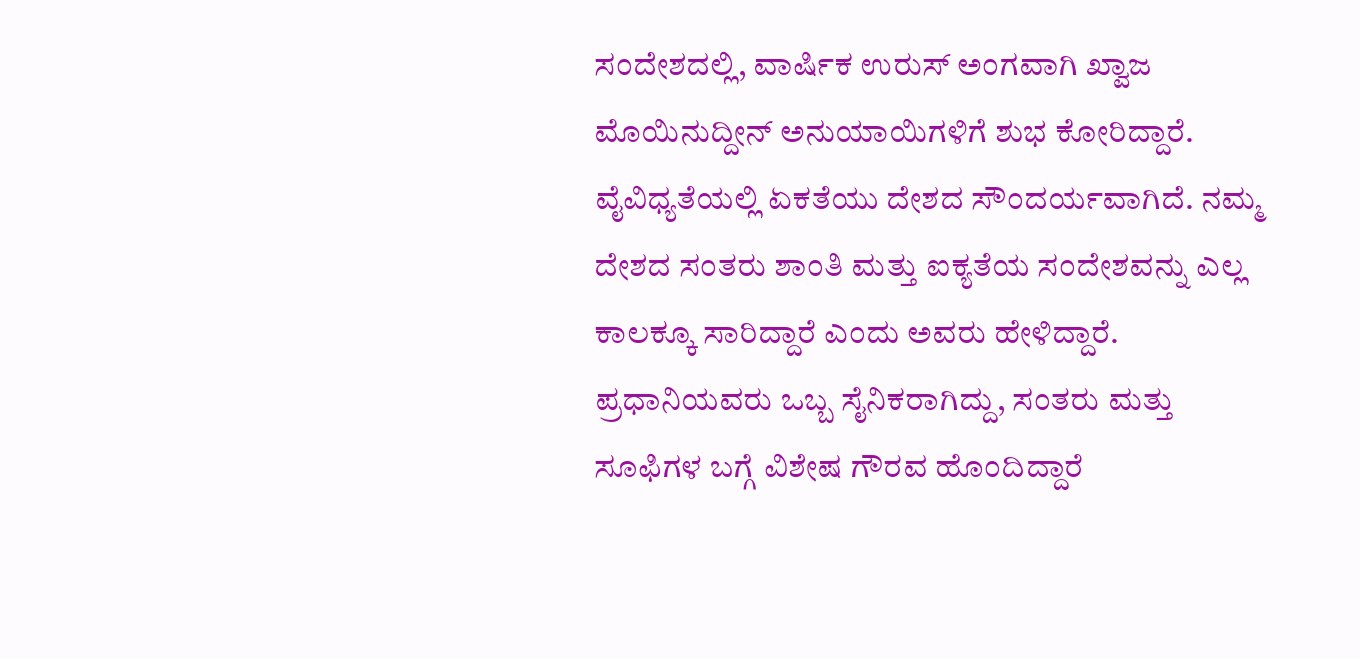ಸಂದೇಶದಲ್ಲಿ, ವಾರ್ಷಿಕ ಉರುಸ್ ಅಂಗವಾಗಿ ಖ್ವಾಜ ಮೊಯಿನುದ್ದೀನ್ ಅನುಯಾಯಿಗಳಿಗೆ ಶುಭ ಕೋರಿದ್ದಾರೆ. ವೈವಿಧ್ಯತೆಯಲ್ಲಿ ಏಕತೆಯು ದೇಶದ ಸೌಂದರ್ಯವಾಗಿದೆ. ನಮ್ಮ ದೇಶದ ಸಂತರು ಶಾಂತಿ ಮತ್ತು ಐಕ್ಯತೆಯ ಸಂದೇಶವನ್ನು ಎಲ್ಲ ಕಾಲಕ್ಕೂ ಸಾರಿದ್ದಾರೆ ಎಂದು ಅವರು ಹೇಳಿದ್ದಾರೆ.
ಪ್ರಧಾನಿಯವರು ಒಬ್ಬ ಸೈನಿಕರಾಗಿದ್ದು, ಸಂತರು ಮತ್ತು ಸೂಫಿಗಳ ಬಗ್ಗೆ ವಿಶೇಷ ಗೌರವ ಹೊಂದಿದ್ದಾರೆ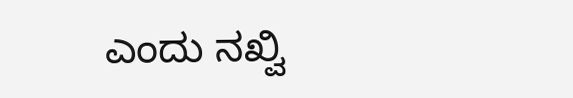ಎಂದು ನಖ್ವಿ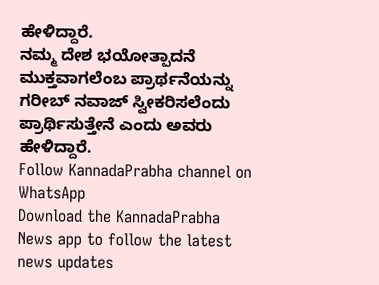ಹೇಳಿದ್ದಾರೆ.
ನಮ್ಮ ದೇಶ ಭಯೋತ್ಪಾದನೆ ಮುಕ್ತವಾಗಲೆಂಬ ಪ್ರಾರ್ಥನೆಯನ್ನು ಗರೀಬ್ ನವಾಜ್ ಸ್ವೀಕರಿಸಲೆಂದು ಪ್ರಾರ್ಥಿಸುತ್ತೇನೆ ಎಂದು ಅವರು ಹೇಳಿದ್ದಾರೆ.
Follow KannadaPrabha channel on WhatsApp
Download the KannadaPrabha News app to follow the latest news updates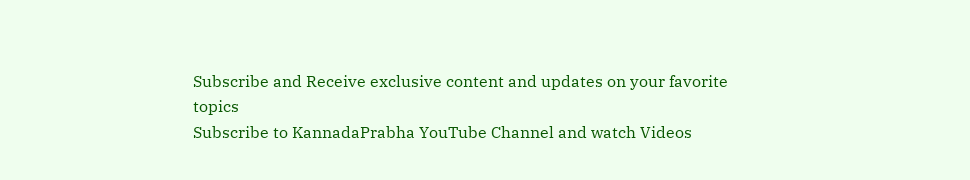Subscribe and Receive exclusive content and updates on your favorite topics
Subscribe to KannadaPrabha YouTube Channel and watch Videos